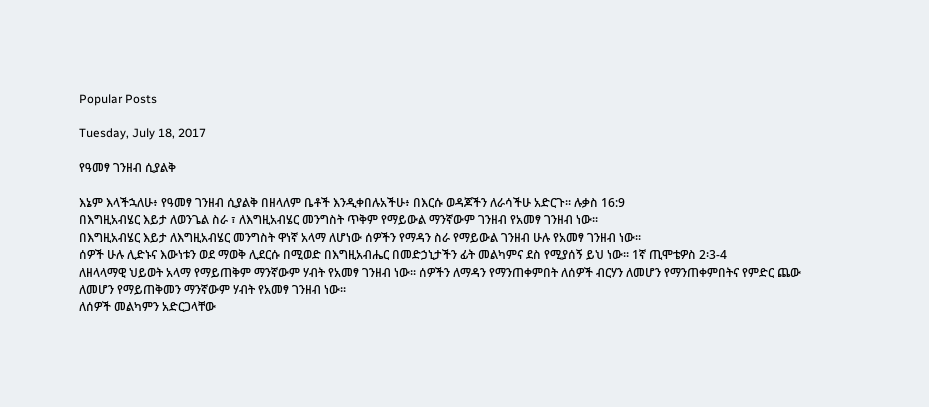Popular Posts

Tuesday, July 18, 2017

የዓመፃ ገንዘብ ሲያልቅ

እኔም እላችኋለሁ፥ የዓመፃ ገንዘብ ሲያልቅ በዘላለም ቤቶች እንዲቀበሉአችሁ፥ በእርሱ ወዳጆችን ለራሳችሁ አድርጉ። ሉቃስ 16:9
በእግዚአብሄር እይታ ለወንጌል ስራ ፣ ለእግዚአብሄር መንግስት ጥቅም የማይውል ማንኛውም ገንዘብ የአመፃ ገንዘብ ነው፡፡
በእግዚአብሄር እይታ ለእግዚአብሄር መንግስት ዋነኛ አላማ ለሆነው ሰዎችን የማዳን ስራ የማይውል ገንዘብ ሁሉ የአመፃ ገንዘብ ነው፡፡
ሰዎች ሁሉ ሊድኑና እውነቱን ወደ ማወቅ ሊደርሱ በሚወድ በእግዚአብሔር በመድኃኒታችን ፊት መልካምና ደስ የሚያሰኝ ይህ ነው። 1ኛ ጢሞቴዎስ 2፡3-4
ለዘላላማዊ ህይወት አላማ የማይጠቅም ማንኛውም ሃብት የአመፃ ገንዘብ ነው፡፡ ሰዎችን ለማዳን የማንጠቀምበት ለሰዎች ብርሃን ለመሆን የማንጠቀምበትና የምድር ጨው ለመሆን የማይጠቅመን ማንኛውም ሃብት የአመፃ ገንዘብ ነው፡፡
ለሰዎች መልካምን አድርጋላቸው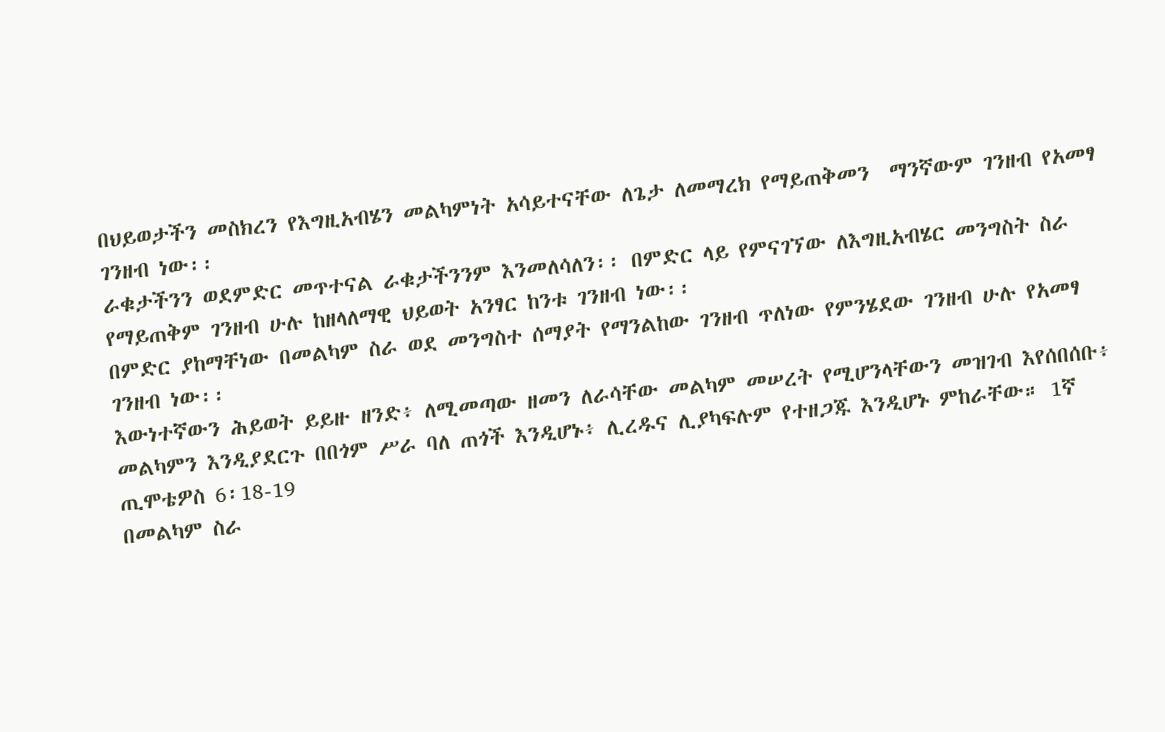በህይወታችን መስክረን የእግዚአብሄን መልካምነት አሳይተናቸው ለጌታ ለመማረክ የማይጠቅመን  ማንኛውም ገንዘብ የአመፃ ገንዘብ ነው፡፡
ራቁታችንን ወደምድር መጥተናል ራቁታችንንም እንመለሳለን፡፡ በምድር ላይ የምናገኘው ለእግዚአብሄር መንግስት ስራ የማይጠቅም ገንዘብ ሁሉ ከዘላለማዊ ህይወት አንፃር ከንቱ ገንዘብ ነው፡፡
በምድር ያከማቸነው በመልካም ስራ ወደ መንግስተ ሰማያት የማንልከው ገንዘብ ጥለነው የምንሄደው ገንዘብ ሁሉ የአመፃ ገንዘብ ነው፡፡
እውነተኛውን ሕይወት ይይዙ ዘንድ፥ ለሚመጣው ዘመን ለራሳቸው መልካም መሠረት የሚሆንላቸውን መዝገብ እየሰበሰቡ፥ መልካምን እንዲያደርጉ በበጎም ሥራ ባለ ጠጎች እንዲሆኑ፥ ሊረዱና ሊያካፍሉም የተዘጋጁ እንዲሆኑ ምከራቸው። 1ኛ ጢሞቴዎስ 6፡18-19
በመልካም ስራ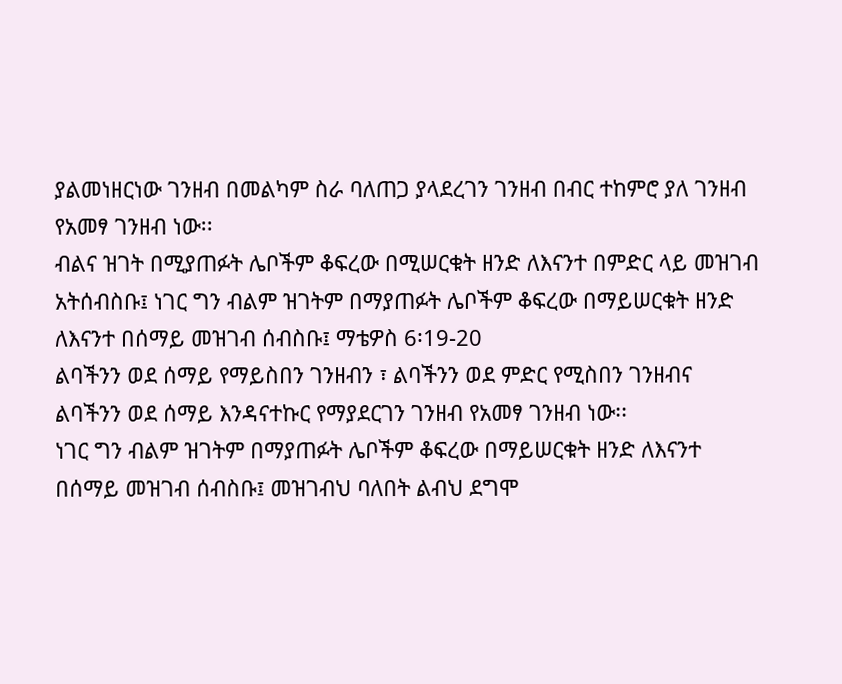ያልመነዘርነው ገንዘብ በመልካም ስራ ባለጠጋ ያላደረገን ገንዘብ በብር ተከምሮ ያለ ገንዘብ የአመፃ ገንዘብ ነው፡፡
ብልና ዝገት በሚያጠፉት ሌቦችም ቆፍረው በሚሠርቁት ዘንድ ለእናንተ በምድር ላይ መዝገብ አትሰብስቡ፤ ነገር ግን ብልም ዝገትም በማያጠፉት ሌቦችም ቆፍረው በማይሠርቁት ዘንድ ለእናንተ በሰማይ መዝገብ ሰብስቡ፤ ማቴዎስ 6፡19-20
ልባችንን ወደ ሰማይ የማይስበን ገንዘብን ፣ ልባችንን ወደ ምድር የሚስበን ገንዘብና ልባችንን ወደ ሰማይ እንዳናተኩር የማያደርገን ገንዘብ የአመፃ ገንዘብ ነው፡፡
ነገር ግን ብልም ዝገትም በማያጠፉት ሌቦችም ቆፍረው በማይሠርቁት ዘንድ ለእናንተ በሰማይ መዝገብ ሰብስቡ፤ መዝገብህ ባለበት ልብህ ደግሞ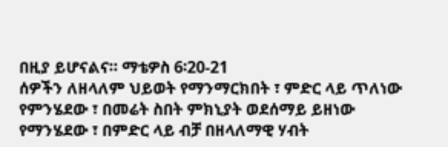በዚያ ይሆናልና። ማቴዎስ 6፡20-21
ሰዎችን ለዘላለም ህይወት የማንማርክበት ፣ ምድር ላይ ጥለነው የምንሄደው ፣ በመሬት ስበት ምክኒያት ወደሰማይ ይዘነው የማንሄደው ፣ በምድር ላይ ብቻ በዘላለማዊ ሃብት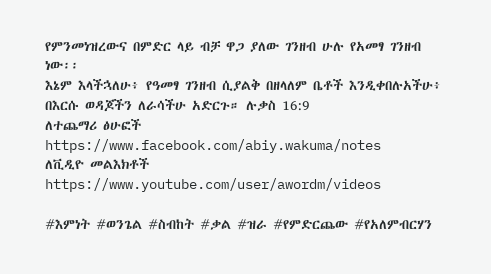የምንመነዝረውና በምድር ላይ ብቻ ዋጋ ያለው ገንዘብ ሁሉ የአመፃ ገንዘብ ነው፡፡
እኔም እላችኋለሁ፥ የዓመፃ ገንዘብ ሲያልቅ በዘላለም ቤቶች እንዲቀበሉአችሁ፥ በእርሱ ወዳጆችን ለራሳችሁ አድርጉ። ሉቃስ 16:9
ለተጨማሪ ፅሁፎች https://www.facebook.com/abiy.wakuma/notes
ለቪዲዮ መልእክቶች https://www.youtube.com/user/awordm/videos

#እምነት #ወንጌል #ስብከት #ቃል #ዝራ #የምድርጨው #የአለምብርሃን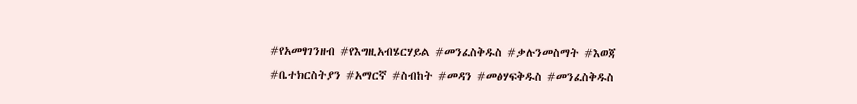#የአመፃገንዘብ #የእግዚአብሄርሃይል #መንፈስቅዱስ #ቃሉንመስማት #እወጃ #ቤተክርስትያን #አማርኛ #ስብከት #መዳን #መፅሃፍቅዱስ #መንፈስቅዱስ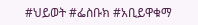#ህይወት #ፌስቡክ #አቢይዋቁማ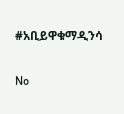#አቢይዋቁማዲንሳ

No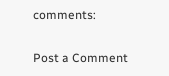comments:

Post a Comment